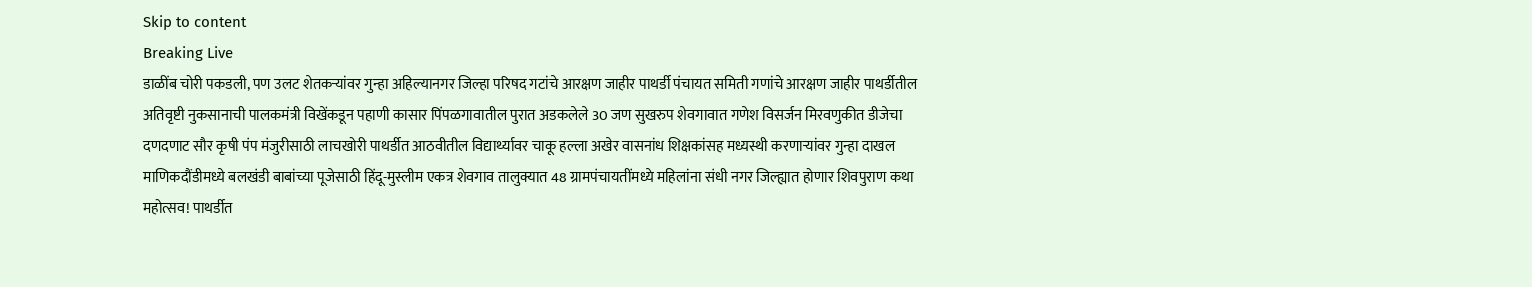Skip to content
Breaking Live
डाळींब चोरी पकडली, पण उलट शेतकर्‍यांवर गुन्हा अहिल्यानगर जिल्हा परिषद गटांचे आरक्षण जाहीर पाथर्डी पंचायत समिती गणांचे आरक्षण जाहीर पाथर्डीतील अतिवृष्टी नुकसानाची पालकमंत्री विखेंकडून पहाणी कासार पिंपळगावातील पुरात अडकलेले 30 जण सुखरुप शेवगावात गणेश विसर्जन मिरवणुकीत डीजेचा दणदणाट सौर कृषी पंप मंजुरीसाठी लाचखोरी पाथर्डीत आठवीतील विद्यार्थ्यावर चाकू हल्ला अखेर वासनांध शिक्षकांसह मध्यस्थी करणार्‍यांवर गुन्हा दाखल माणिकदौंडीमध्ये बलखंडी बाबांच्या पूजेसाठी हिंदू-मुस्लीम एकत्र शेवगाव तालुक्यात 48 ग्रामपंचायतींमध्ये महिलांना संधी नगर जिल्ह्यात होणार शिवपुराण कथा महोत्सव! पाथर्डीत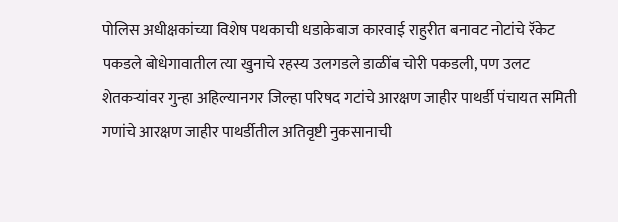पोलिस अधीक्षकांच्या विशेष पथकाची धडाकेबाज कारवाई राहुरीत बनावट नोटांचे रॅकेट पकडले बोधेगावातील त्या खुनाचे रहस्य उलगडले डाळींब चोरी पकडली, पण उलट शेतकर्‍यांवर गुन्हा अहिल्यानगर जिल्हा परिषद गटांचे आरक्षण जाहीर पाथर्डी पंचायत समिती गणांचे आरक्षण जाहीर पाथर्डीतील अतिवृष्टी नुकसानाची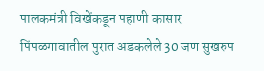पालकमंत्री विखेंकडून पहाणी कासार पिंपळगावातील पुरात अडकलेले 30 जण सुखरुप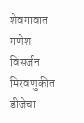शेवगावात गणेश विसर्जन मिरवणुकीत डीजेचा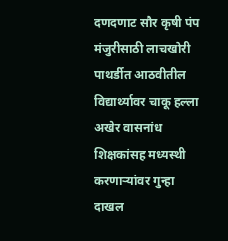दणदणाट सौर कृषी पंप मंजुरीसाठी लाचखोरी पाथर्डीत आठवीतील विद्यार्थ्यावर चाकू हल्ला अखेर वासनांध शिक्षकांसह मध्यस्थी करणार्‍यांवर गुन्हा दाखल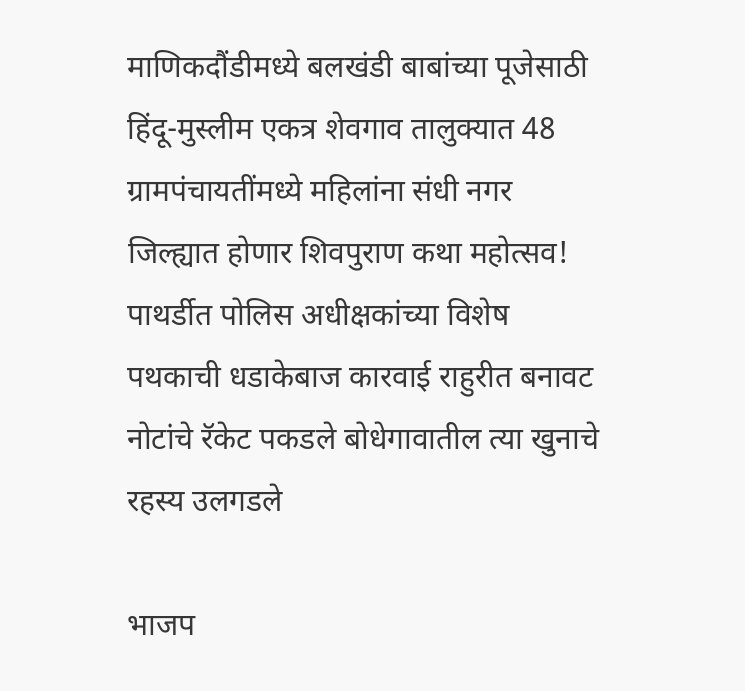माणिकदौंडीमध्ये बलखंडी बाबांच्या पूजेसाठी हिंदू-मुस्लीम एकत्र शेवगाव तालुक्यात 48 ग्रामपंचायतींमध्ये महिलांना संधी नगर जिल्ह्यात होणार शिवपुराण कथा महोत्सव! पाथर्डीत पोलिस अधीक्षकांच्या विशेष पथकाची धडाकेबाज कारवाई राहुरीत बनावट नोटांचे रॅकेट पकडले बोधेगावातील त्या खुनाचे रहस्य उलगडले

भाजप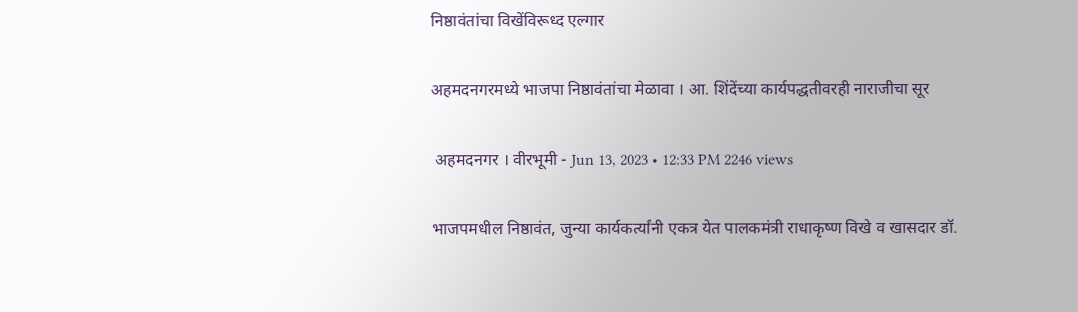निष्ठावंतांचा विखेंविरूध्द एल्गार

अहमदनगरमध्ये भाजपा निष्ठावंतांचा मेळावा । आ. शिंदेंच्या कार्यपद्धतीवरही नाराजीचा सूर

 अहमदनगर । वीरभूमी - Jun 13, 2023 • 12:33 PM 2246 views

भाजपमधील निष्ठावंत, जुन्या कार्यकर्त्यांनी एकत्र येत पालकमंत्री राधाकृष्ण विखे व खासदार डॉ.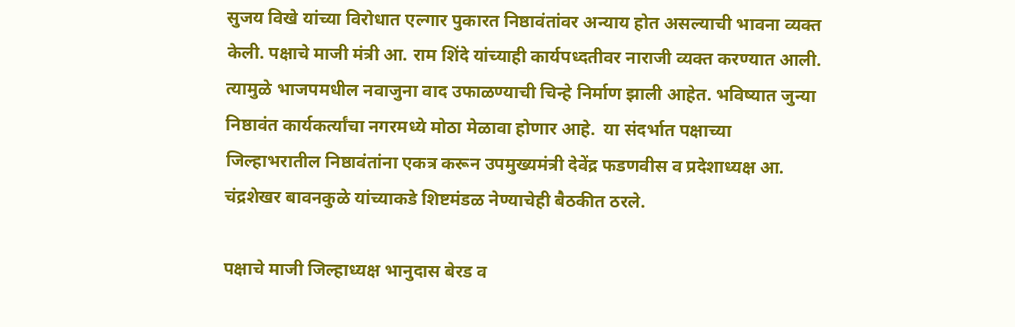सुजय विखे यांच्या विरोधात एल्गार पुकारत निष्ठावंतांवर अन्याय होत असल्याची भावना व्यक्त केली. पक्षाचे माजी मंत्री आ. राम शिंदे यांच्याही कार्यपध्दतीवर नाराजी व्यक्त करण्यात आली. त्यामुळे भाजपमधील नवाजुना वाद उफाळण्याची चिन्हे निर्माण झाली आहेत. भविष्यात जुन्या निष्ठावंत कार्यकर्त्यांचा नगरमध्ये मोठा मेळावा होणार आहे.  या संदर्भात पक्षाच्या जिल्हाभरातील निष्ठावंतांना एकत्र करून उपमुख्यमंत्री देवेंद्र फडणवीस व प्रदेशाध्यक्ष आ. चंद्रशेखर बावनकुळे यांच्याकडे शिष्टमंडळ नेण्याचेही बैठकीत ठरले.

पक्षाचे माजी जिल्हाध्यक्ष भानुदास बेरड व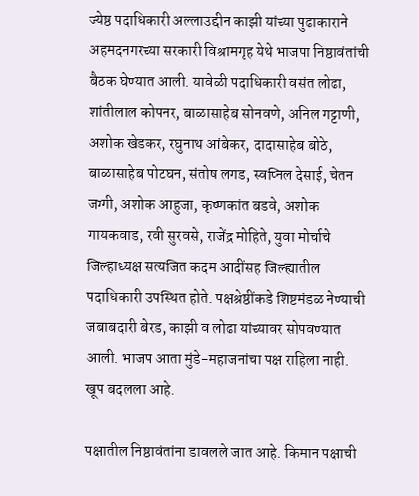ज्येष्ठ पदाधिकारी अल्लाउद्दीन काझी यांच्या पुढाकाराने अहमदनगरच्या सरकारी विश्रामगृह येथे भाजपा निष्ठावंतांची बैठक घेण्यात आली. यावेळी पदाधिकारी वसंत लोढा, शांतीलाल कोपनर, बाळासाहेब सोनवणे, अनिल गट्टाणी, अशोक खेडकर, रघुनाथ आंबेकर, दादासाहेब बोठे, बाळासाहेब पोटघन, संतोष लगड, स्वप्निल देसाई, चेतन जग्गी, अशोक आहुजा, कृष्णकांत बडवे, अशोक गायकवाड, रवी सुरवसे, राजेंद्र मोहिते, युवा मोर्चाचे जिल्हाध्यक्ष सत्यजित कदम आदींसह जिल्ह्यातील पदाधिकारी उपस्थित होते. पक्षश्रेष्ठींकडे शिष्टमंडळ नेण्याची जबाबदारी बेरड, काझी व लोढा यांच्यावर सोपवण्यात आली. भाजप आता मुंडे-महाजनांचा पक्ष राहिला नाही. खूप बदलला आहे.

पक्षातील निष्ठावंतांना डावलले जात आहे. किमान पक्षाची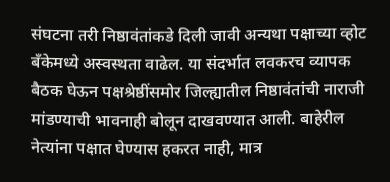संघटना तरी निष्ठावंतांकडे दिली जावी अन्यथा पक्षाच्या व्होट बँकेमध्ये अस्वस्थता वाढेल. या संदर्भात लवकरच व्यापक बैठक घेऊन पक्षश्रेष्ठींसमोर जिल्ह्यातील निष्ठावंतांची नाराजी मांडण्याची भावनाही बोलून दाखवण्यात आली. बाहेरील नेत्यांना पक्षात घेण्यास हकरत नाही, मात्र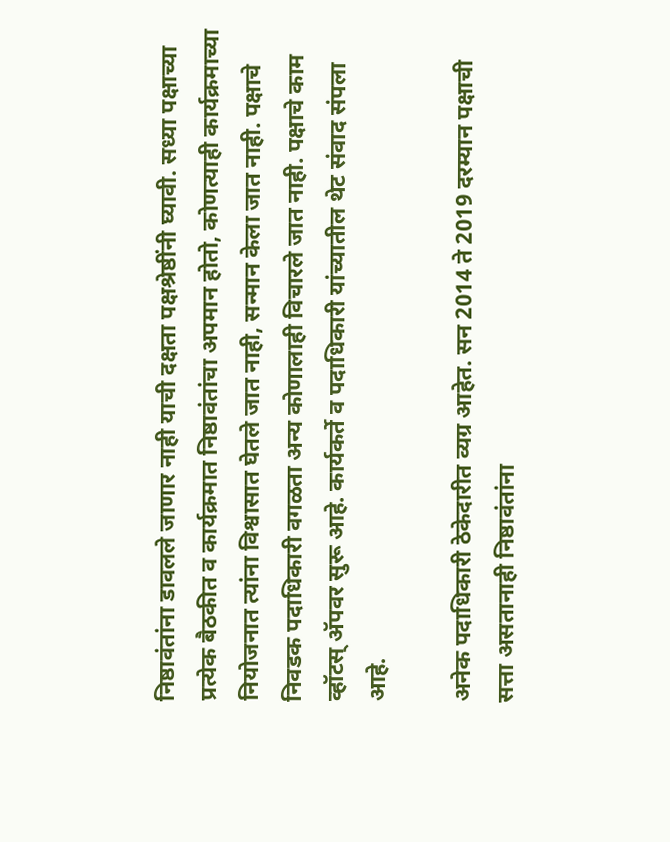निष्ठावंतांना डावलले जाणार नाही याची दक्षता पक्षश्रेष्ठींनी घ्यावी. सध्या पक्षाच्या प्रत्येक बैठकीत व कार्यक्रमात निष्ठावंतांचा अपमान होतो, कोणत्याही कार्यक्रमाच्या नियोजनात त्यांना विश्वासात घेतले जात नाही, सन्मान केला जात नाही. पक्षाचे निवडक पदाधिकारी वगळता अन्य कोणालाही विचारले जात नाही. पक्षाचे काम व्हॉटस् अ‍ॅपवर सुरू आहे. कार्यकर्ते व पदाधिकारी यांच्यातील थेट संवाद संपला आहे.

अनेक पदाधिकारी ठेकेदारीत व्यग्र आहेत. सन 2014 ते 2019 दरम्यान पक्षाची सत्ता असतानाही निष्ठावंतांना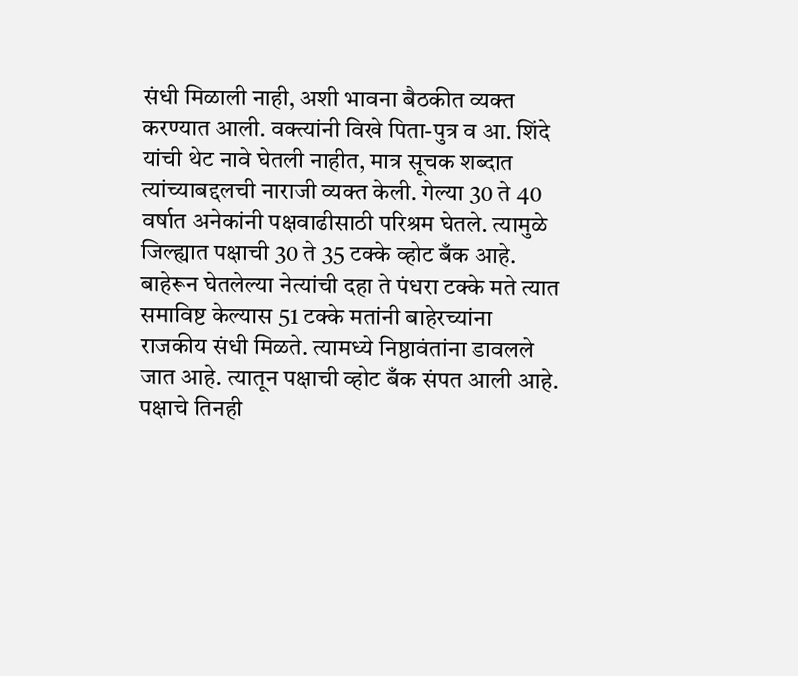संधी मिळाली नाही, अशी भावना बैठकीत व्यक्त करण्यात आली. वक्त्यांनी विखे पिता-पुत्र व आ. शिंदे यांची थेट नावे घेतली नाहीत, मात्र सूचक शब्दात त्यांच्याबद्दलची नाराजी व्यक्त केली. गेल्या 30 ते 40 वर्षात अनेकांनी पक्षवाढीसाठी परिश्रम घेतले. त्यामुळे जिल्ह्यात पक्षाची 30 ते 35 टक्के व्होट बँक आहे. बाहेरून घेतलेल्या नेत्यांची दहा ते पंधरा टक्के मते त्यात समाविष्ट केल्यास 51 टक्के मतांनी बाहेरच्यांना राजकीय संधी मिळते. त्यामध्ये निष्ठावंतांना डावलले जात आहे. त्यातून पक्षाची व्होट बँक संपत आली आहे. पक्षाचे तिनही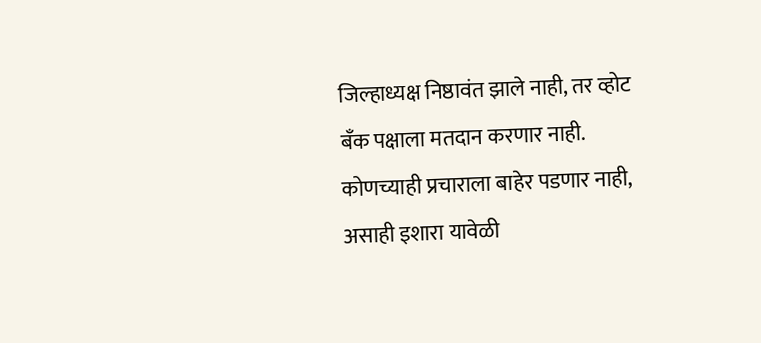जिल्हाध्यक्ष निष्ठावंत झाले नाही, तर व्होट बँक पक्षाला मतदान करणार नाही. कोणच्याही प्रचाराला बाहेर पडणार नाही, असाही इशारा यावेळी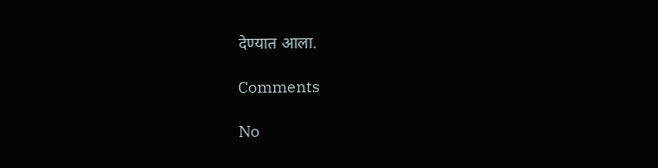देण्यात आला.

Comments

No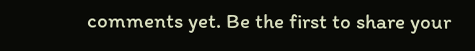comments yet. Be the first to share your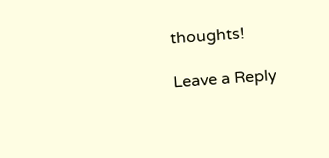thoughts!

Leave a Reply